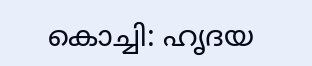കൊച്ചി: ഹൃദയ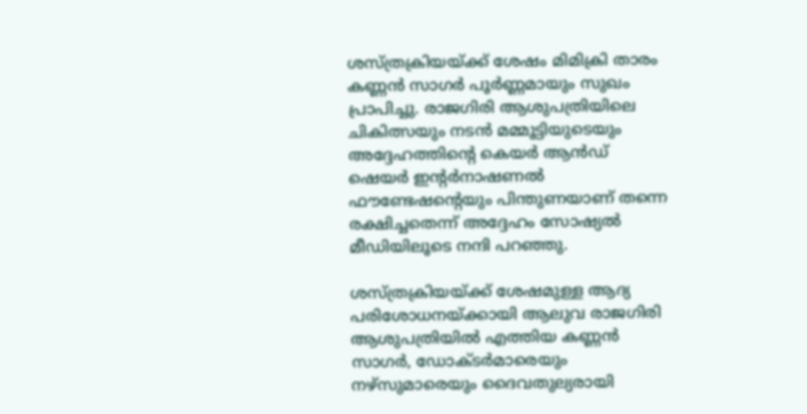ശസ്ത്രക്രിയയ്ക്ക് ശേഷം മിമിക്രി താരം കണ്ണൻ സാഗർ പൂർണ്ണമായും സുഖം പ്രാപിച്ചു. രാജഗിരി ആശുപത്രിയിലെ ചികിത്സയും നടൻ മമ്മൂട്ടിയുടെയും അദ്ദേഹത്തിന്റെ കെയർ ആൻഡ് ഷെയർ ഇന്റർനാഷണൽ ഫൗണ്ടേഷന്റെയും പിന്തുണയാണ് തന്നെ രക്ഷിച്ചതെന്ന് അദ്ദേഹം സോഷ്യൽ മീഡിയിലൂടെ നന്ദി പറഞ്ഞു.

ശസ്ത്രക്രിയയ്ക്ക് ശേഷമുള്ള ആദ്യ പരിശോധനയ്ക്കായി ആലുവ രാജഗിരി ആശുപത്രിയിൽ എത്തിയ കണ്ണൻ സാഗർ, ഡോക്ടർമാരെയും നഴ്സുമാരെയും ദൈവതുല്യരായി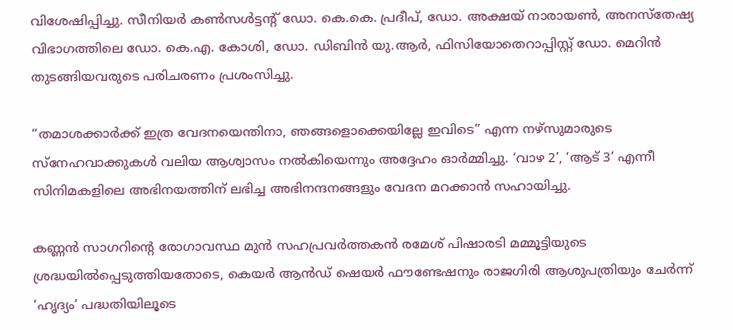വിശേഷിപ്പിച്ചു. സീനിയർ കൺസൾട്ടന്റ് ഡോ. കെ.കെ. പ്രദീപ്, ഡോ. അക്ഷയ് നാരായൺ, അനസ്തേഷ്യ വിഭാഗത്തിലെ ഡോ. കെ.എ. കോശി, ഡോ. ഡിബിൻ യു.ആർ, ഫിസിയോതെറാപ്പിസ്റ്റ് ഡോ. മെറിൻ തുടങ്ങിയവരുടെ പരിചരണം പ്രശംസിച്ചു.

“തമാശക്കാർക്ക് ഇത്ര വേദനയെന്തിനാ, ഞങ്ങളൊക്കെയില്ലേ ഇവിടെ” എന്ന നഴ്സുമാരുടെ സ്നേഹവാക്കുകൾ വലിയ ആശ്വാസം നൽകിയെന്നും അദ്ദേഹം ഓർമ്മിച്ചു. ‘വാഴ 2’, ‘ആട് 3’ എന്നീ സിനിമകളിലെ അഭിനയത്തിന് ലഭിച്ച അഭിനന്ദനങ്ങളും വേദന മറക്കാൻ സഹായിച്ചു.

കണ്ണൻ സാഗറിന്റെ രോഗാവസ്ഥ മുൻ സഹപ്രവർത്തകൻ രമേശ് പിഷാരടി മമ്മൂട്ടിയുടെ ശ്രദ്ധയിൽപ്പെടുത്തിയതോടെ, കെയർ ആൻഡ് ഷെയർ ഫൗണ്ടേഷനും രാജഗിരി ആശുപത്രിയും ചേർന്ന് ‘ഹൃദ്യം’ പദ്ധതിയിലൂടെ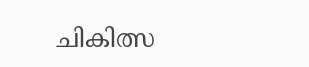ചികിത്സ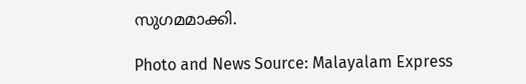സുഗമമാക്കി.

Photo and News Source: Malayalam Express